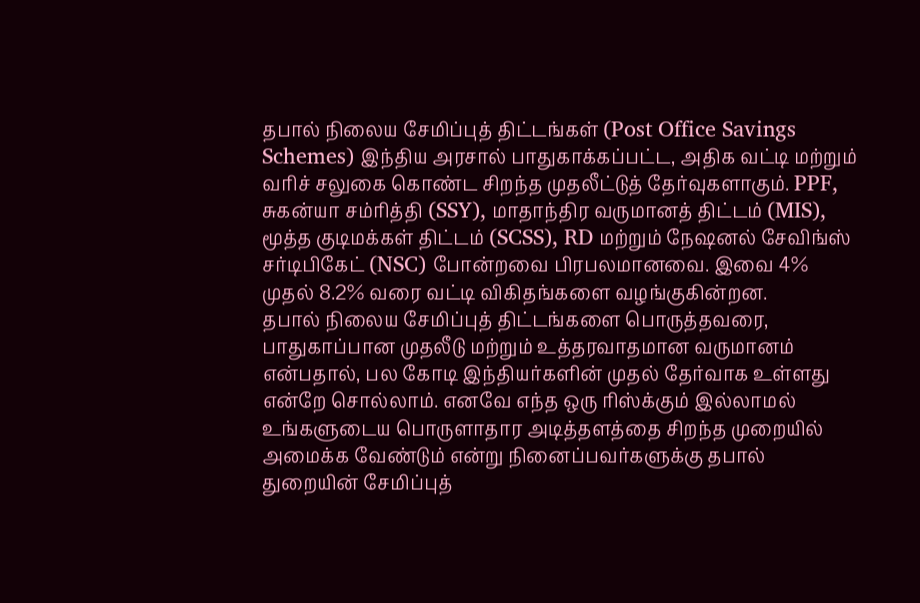தபால் நிலைய சேமிப்புத் திட்டங்கள் (Post Office Savings Schemes) இந்திய அரசால் பாதுகாக்கப்பட்ட, அதிக வட்டி மற்றும் வரிச் சலுகை கொண்ட சிறந்த முதலீட்டுத் தேர்வுகளாகும். PPF, சுகன்யா சம்ரித்தி (SSY), மாதாந்திர வருமானத் திட்டம் (MIS), மூத்த குடிமக்கள் திட்டம் (SCSS), RD மற்றும் நேஷனல் சேவிங்ஸ் சர்டிபிகேட் (NSC) போன்றவை பிரபலமானவை. இவை 4% முதல் 8.2% வரை வட்டி விகிதங்களை வழங்குகின்றன.
தபால் நிலைய சேமிப்புத் திட்டங்களை பொருத்தவரை, பாதுகாப்பான முதலீடு மற்றும் உத்தரவாதமான வருமானம் என்பதால், பல கோடி இந்தியர்களின் முதல் தேர்வாக உள்ளது என்றே சொல்லாம். எனவே எந்த ஒரு ரிஸ்க்கும் இல்லாமல் உங்களுடைய பொருளாதார அடித்தளத்தை சிறந்த முறையில் அமைக்க வேண்டும் என்று நினைப்பவர்களுக்கு தபால் துறையின் சேமிப்புத்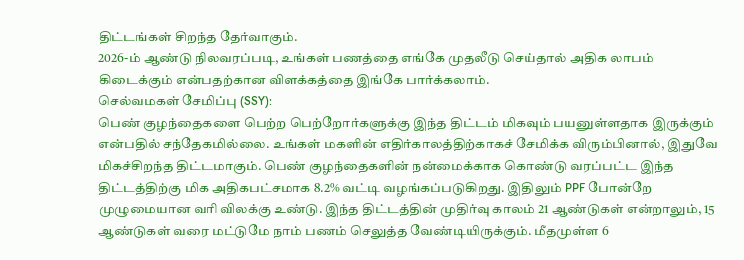திட்டங்கள் சிறந்த தேர்வாகும்.
2026-ம் ஆண்டு நிலவரப்படி, உங்கள் பணத்தை எங்கே முதலீடு செய்தால் அதிக லாபம் கிடைக்கும் என்பதற்கான விளக்கத்தை இங்கே பார்க்கலாம்.
செல்வமகள் சேமிப்பு (SSY):
பெண் குழந்தைகளை பெற்ற பெற்றோர்களுக்கு இந்த திட்டம் மிகவும் பயனுள்ளதாக இருக்கும் என்பதில் சந்தேகமில்லை. உங்கள் மகளின் எதிர்காலத்திற்காகச் சேமிக்க விரும்பினால், இதுவே மிகச்சிறந்த திட்டமாகும். பெண் குழந்தைகளின் நன்மைக்காக கொண்டு வரப்பட்ட இந்த திட்டத்திற்கு மிக அதிகபட்சமாக 8.2% வட்டி வழங்கப்படுகிறது. இதிலும் PPF போன்றே முழுமையான வரி விலக்கு உண்டு. இந்த திட்டத்தின் முதிர்வு காலம் 21 ஆண்டுகள் என்றாலும், 15 ஆண்டுகள் வரை மட்டுமே நாம் பணம் செலுத்த வேண்டியிருக்கும். மீதமுள்ள 6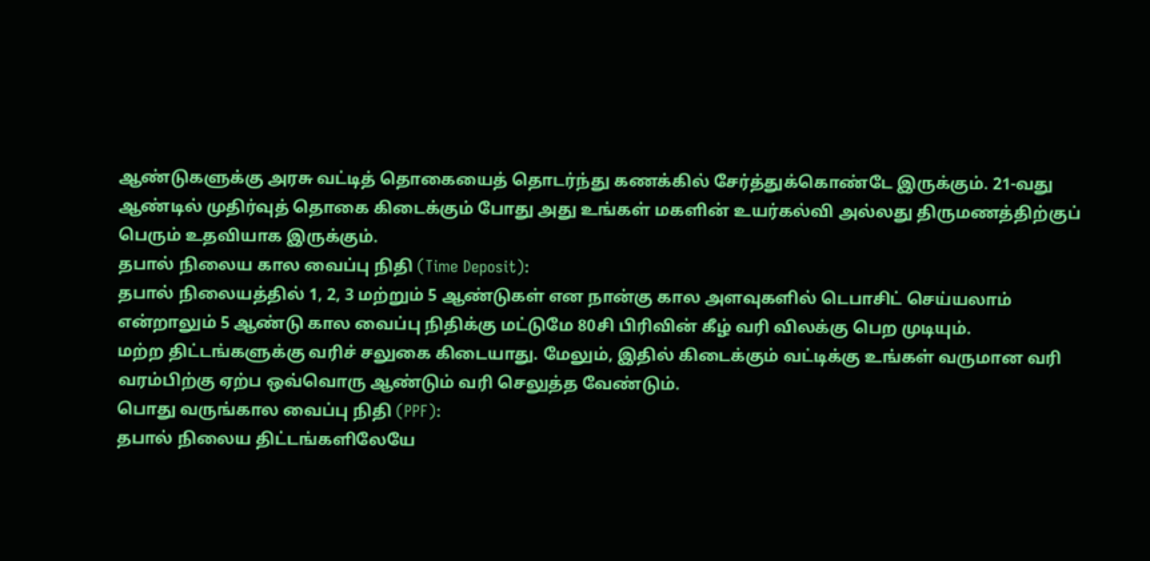ஆண்டுகளுக்கு அரசு வட்டித் தொகையைத் தொடர்ந்து கணக்கில் சேர்த்துக்கொண்டே இருக்கும். 21-வது ஆண்டில் முதிர்வுத் தொகை கிடைக்கும் போது அது உங்கள் மகளின் உயர்கல்வி அல்லது திருமணத்திற்குப் பெரும் உதவியாக இருக்கும்.
தபால் நிலைய கால வைப்பு நிதி (Time Deposit):
தபால் நிலையத்தில் 1, 2, 3 மற்றும் 5 ஆண்டுகள் என நான்கு கால அளவுகளில் டெபாசிட் செய்யலாம் என்றாலும் 5 ஆண்டு கால வைப்பு நிதிக்கு மட்டுமே 80சி பிரிவின் கீழ் வரி விலக்கு பெற முடியும்.
மற்ற திட்டங்களுக்கு வரிச் சலுகை கிடையாது. மேலும், இதில் கிடைக்கும் வட்டிக்கு உங்கள் வருமான வரி வரம்பிற்கு ஏற்ப ஒவ்வொரு ஆண்டும் வரி செலுத்த வேண்டும்.
பொது வருங்கால வைப்பு நிதி (PPF):
தபால் நிலைய திட்டங்களிலேயே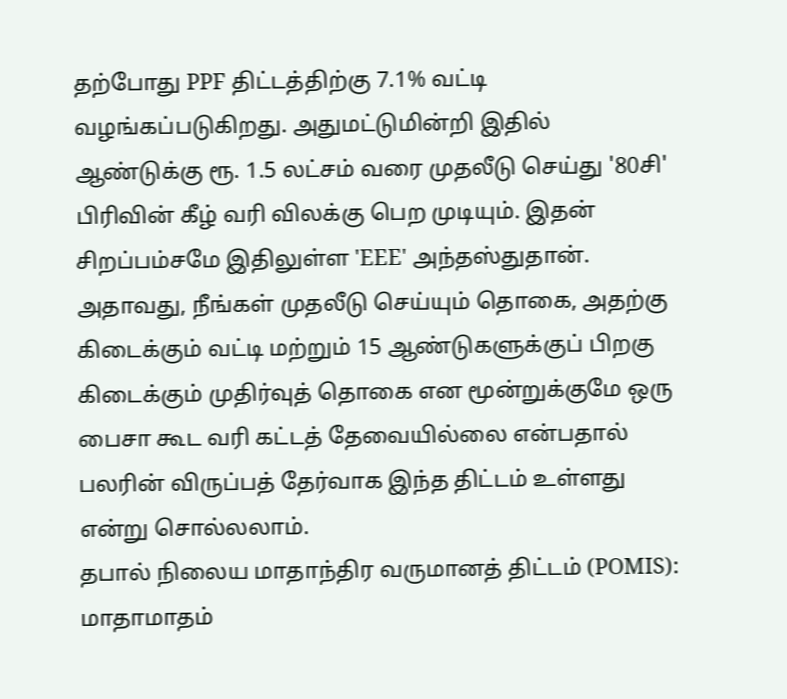தற்போது PPF திட்டத்திற்கு 7.1% வட்டி வழங்கப்படுகிறது. அதுமட்டுமின்றி இதில் ஆண்டுக்கு ரூ. 1.5 லட்சம் வரை முதலீடு செய்து '80சி' பிரிவின் கீழ் வரி விலக்கு பெற முடியும். இதன் சிறப்பம்சமே இதிலுள்ள 'EEE' அந்தஸ்துதான். அதாவது, நீங்கள் முதலீடு செய்யும் தொகை, அதற்கு கிடைக்கும் வட்டி மற்றும் 15 ஆண்டுகளுக்குப் பிறகு கிடைக்கும் முதிர்வுத் தொகை என மூன்றுக்குமே ஒரு பைசா கூட வரி கட்டத் தேவையில்லை என்பதால் பலரின் விருப்பத் தேர்வாக இந்த திட்டம் உள்ளது என்று சொல்லலாம்.
தபால் நிலைய மாதாந்திர வருமானத் திட்டம் (POMIS):
மாதாமாதம்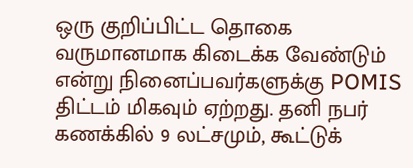ஒரு குறிப்பிட்ட தொகை வருமானமாக கிடைக்க வேண்டும் என்று நினைப்பவர்களுக்கு POMIS திட்டம் மிகவும் ஏற்றது. தனி நபர் கணக்கில் 9 லட்சமும், கூட்டுக்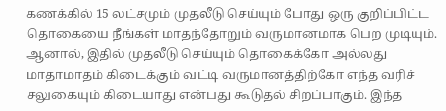கணக்கில் 15 லட்சமும் முதலீடு செய்யும் போது ஒரு குறிப்பிட்ட தொகையை நீங்கள் மாதந்தோறும் வருமானமாக பெற முடியும்.
ஆனால், இதில் முதலீடு செய்யும் தொகைக்கோ அல்லது மாதாமாதம் கிடைக்கும் வட்டி வருமானத்திற்கோ எந்த வரிச் சலுகையும் கிடையாது என்பது கூடுதல் சிறப்பாகும். இந்த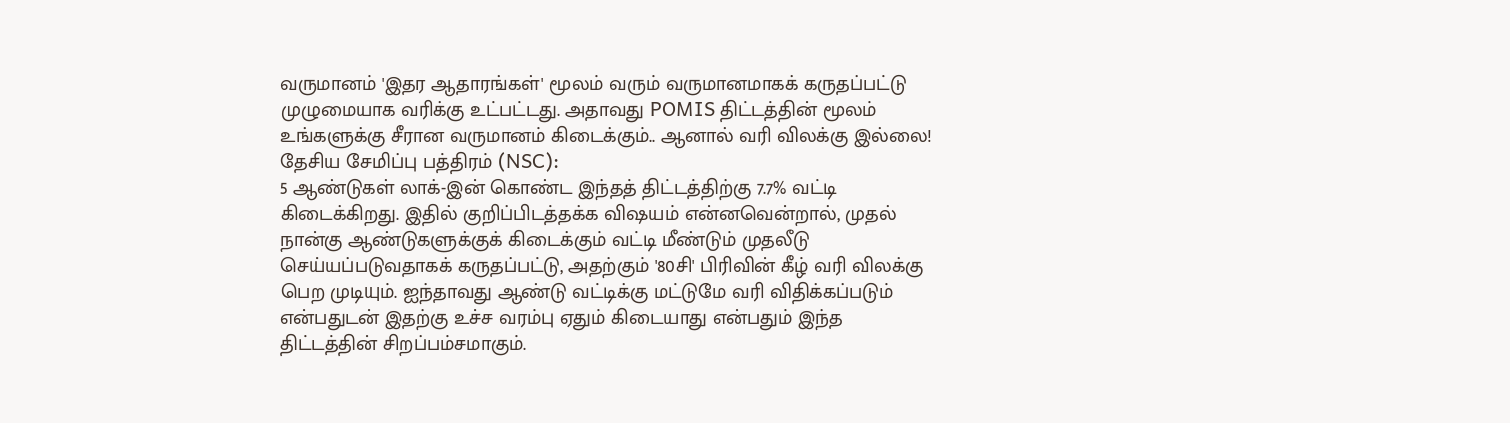வருமானம் 'இதர ஆதாரங்கள்' மூலம் வரும் வருமானமாகக் கருதப்பட்டு முழுமையாக வரிக்கு உட்பட்டது. அதாவது POMIS திட்டத்தின் மூலம் உங்களுக்கு சீரான வருமானம் கிடைக்கும்.. ஆனால் வரி விலக்கு இல்லை!
தேசிய சேமிப்பு பத்திரம் (NSC):
5 ஆண்டுகள் லாக்-இன் கொண்ட இந்தத் திட்டத்திற்கு 7.7% வட்டி கிடைக்கிறது. இதில் குறிப்பிடத்தக்க விஷயம் என்னவென்றால், முதல் நான்கு ஆண்டுகளுக்குக் கிடைக்கும் வட்டி மீண்டும் முதலீடு செய்யப்படுவதாகக் கருதப்பட்டு, அதற்கும் '80சி' பிரிவின் கீழ் வரி விலக்கு பெற முடியும். ஐந்தாவது ஆண்டு வட்டிக்கு மட்டுமே வரி விதிக்கப்படும் என்பதுடன் இதற்கு உச்ச வரம்பு ஏதும் கிடையாது என்பதும் இந்த திட்டத்தின் சிறப்பம்சமாகும்.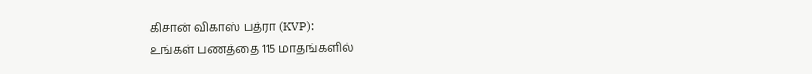கிசான் விகாஸ் பத்ரா (KVP):
உங்கள் பணத்தை 115 மாதங்களில்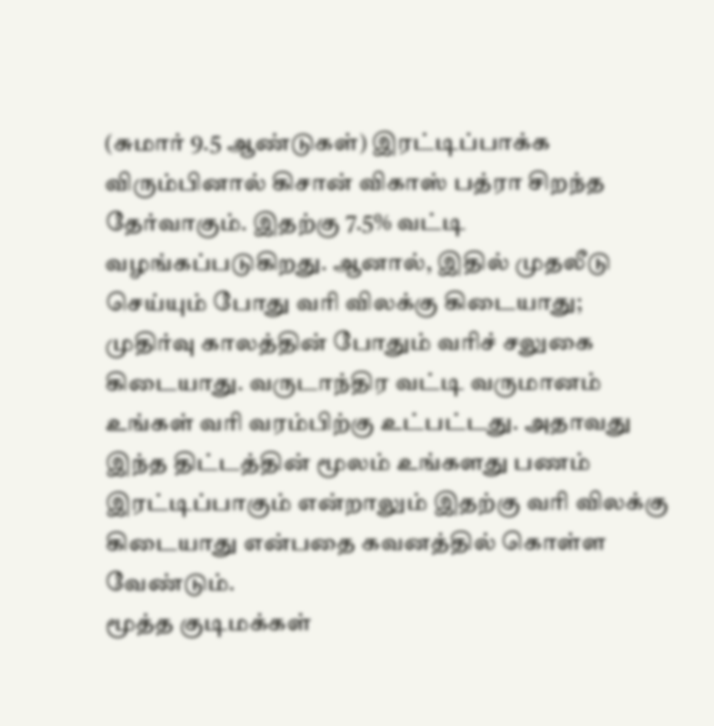(சுமார் 9.5 ஆண்டுகள்) இரட்டிப்பாக்க விரும்பினால் கிசான் விகாஸ் பத்ரா சிறந்த தேர்வாகும். இதற்கு 7.5% வட்டி வழங்கப்படுகிறது. ஆனால், இதில் முதலீடு செய்யும் போது வரி விலக்கு கிடையாது;
முதிர்வு காலத்தின் போதும் வரிச் சலுகை கிடையாது. வருடாந்திர வட்டி வருமானம் உங்கள் வரி வரம்பிற்கு உட்பட்டது. அதாவது இந்த திட்டத்தின் மூலம் உங்களது பணம் இரட்டிப்பாகும் என்றாலும் இதற்கு வரி விலக்கு கிடையாது என்பதை கவனத்தில் கொள்ள வேண்டும்.
மூத்த குடிமக்கள்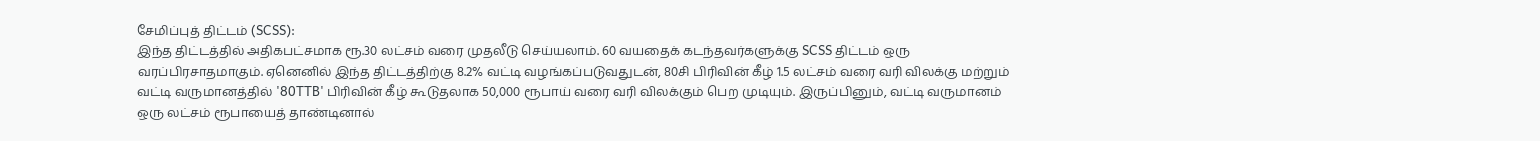சேமிப்புத் திட்டம் (SCSS):
இந்த திட்டத்தில் அதிகபட்சமாக ரூ.30 லட்சம் வரை முதலீடு செய்யலாம். 60 வயதைக் கடந்தவர்களுக்கு SCSS திட்டம் ஒரு வரப்பிரசாதமாகும். ஏனெனில் இந்த திட்டத்திற்கு 8.2% வட்டி வழங்கப்படுவதுடன், 80சி பிரிவின் கீழ் 1.5 லட்சம் வரை வரி விலக்கு மற்றும் வட்டி வருமானத்தில் '80TTB' பிரிவின் கீழ் கூடுதலாக 50,000 ரூபாய் வரை வரி விலக்கும் பெற முடியும். இருப்பினும், வட்டி வருமானம் ஒரு லட்சம் ரூபாயைத் தாண்டினால்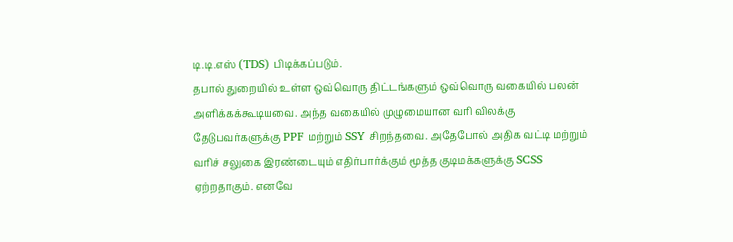டி.டி.எஸ் (TDS) பிடிக்கப்படும்.
தபால் துறையில் உள்ள ஒவ்வொரு திட்டங்களும் ஒவ்வொரு வகையில் பலன் அளிக்கக்கூடியவை. அந்த வகையில் முழுமையான வரி விலக்கு தேடுபவர்களுக்கு PPF மற்றும் SSY சிறந்தவை. அதேபோல் அதிக வட்டி மற்றும் வரிச் சலுகை இரண்டையும் எதிர்பார்க்கும் மூத்த குடிமக்களுக்கு SCSS ஏற்றதாகும். எனவே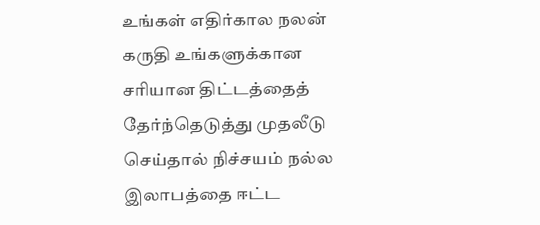உங்கள் எதிர்கால நலன் கருதி உங்களுக்கான சரியான திட்டத்தைத் தேர்ந்தெடுத்து முதலீடு செய்தால் நிச்சயம் நல்ல இலாபத்தை ஈட்ட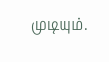முடியும்.